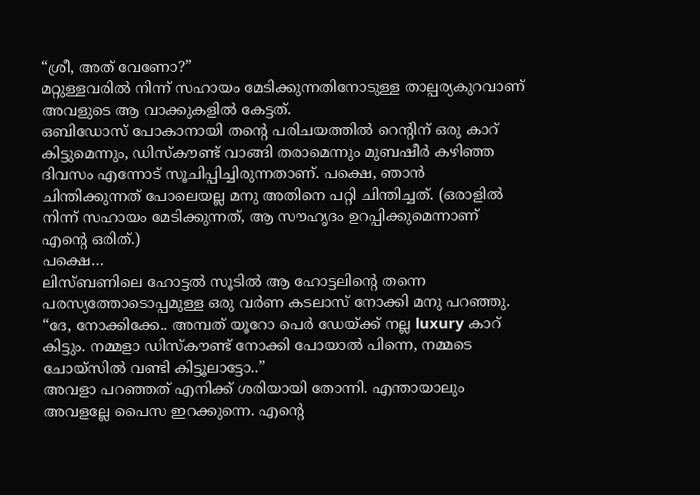“ശ്രീ, അത് വേണോ?”
മറ്റുള്ളവരിൽ നിന്ന് സഹായം മേടിക്കുന്നതിനോടുള്ള താല്പര്യകുറവാണ് അവളുടെ ആ വാക്കുകളിൽ കേട്ടത്.
ഒബിഡോസ് പോകാനായി തന്റെ പരിചയത്തിൽ റെന്റിന് ഒരു കാറ് കിട്ടുമെന്നും, ഡിസ്കൗണ്ട് വാങ്ങി തരാമെന്നും മുബഷീർ കഴിഞ്ഞ ദിവസം എന്നോട് സൂചിപ്പിച്ചിരുന്നതാണ്. പക്ഷെ, ഞാൻ ചിന്തിക്കുന്നത് പോലെയല്ല മനു അതിനെ പറ്റി ചിന്തിച്ചത്. (ഒരാളിൽ നിന്ന് സഹായം മേടിക്കുന്നത്, ആ സൗഹൃദം ഉറപ്പിക്കുമെന്നാണ് എന്റെ ഒരിത്.)
പക്ഷെ…
ലിസ്ബണിലെ ഹോട്ടൽ സൂടിൽ ആ ഹോട്ടലിന്റെ തന്നെ പരസ്യത്തോടൊപ്പമുള്ള ഒരു വർണ കടലാസ് നോക്കി മനു പറഞ്ഞു.
“ദേ, നോക്കിക്കേ.. അമ്പത് യൂറോ പെർ ഡേയ്ക്ക് നല്ല luxury കാറ് കിട്ടും. നമ്മളാ ഡിസ്കൗണ്ട് നോക്കി പോയാൽ പിന്നെ, നമ്മടെ ചോയ്സിൽ വണ്ടി കിട്ടൂലാട്ടോ..”
അവളാ പറഞ്ഞത് എനിക്ക് ശരിയായി തോന്നി. എന്തായാലും അവളല്ലേ പൈസ ഇറക്കുന്നെ. എന്റെ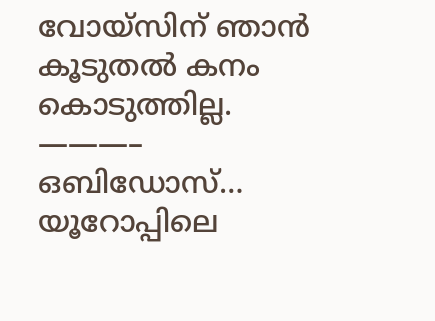വോയ്സിന് ഞാൻ കൂടുതൽ കനം കൊടുത്തില്ല.
———–
ഒബിഡോസ്…
യൂറോപ്പിലെ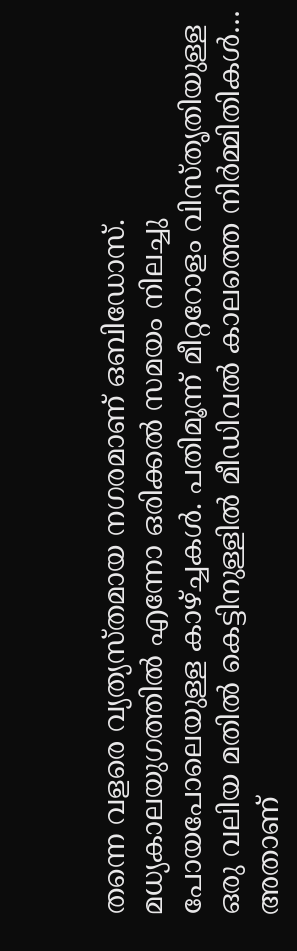തന്നെ വളരെ വ്യത്യസ്തമായ നഗരമാണ് ഒബിഡോസ്. മധ്യകാലയുഗത്തിൽ എന്നോ ഒരിക്കൽ സമയം നിലച്ചു പോയപോലെയുള്ള കാഴ്ച്ചകൾ. പതിമൂന്ന് മീറ്ററോളം വിസ്തൃതിയുള്ള ഒരു വലിയ മതിൽ കെട്ടിനുള്ളിൽ മീഡിവൽ കാലത്തെ നിർമ്മിതികൾ… അതാണ്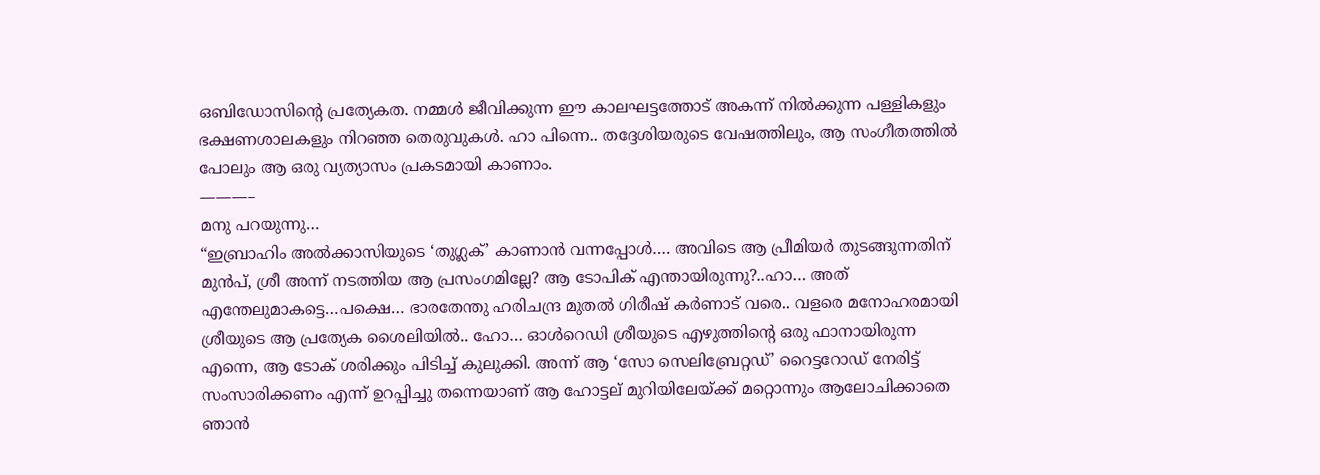ഒബിഡോസിന്റെ പ്രത്യേകത. നമ്മൾ ജീവിക്കുന്ന ഈ കാലഘട്ടത്തോട് അകന്ന് നിൽക്കുന്ന പള്ളികളും ഭക്ഷണശാലകളും നിറഞ്ഞ തെരുവുകൾ. ഹാ പിന്നെ.. തദ്ദേശിയരുടെ വേഷത്തിലും, ആ സംഗീതത്തിൽ പോലും ആ ഒരു വ്യത്യാസം പ്രകടമായി കാണാം.
———–
മനു പറയുന്നു…
“ഇബ്രാഹിം അൽക്കാസിയുടെ ‘തുഗ്ലക്’ കാണാൻ വന്നപ്പോൾ…. അവിടെ ആ പ്രീമിയർ തുടങ്ങുന്നതിന് മുൻപ്, ശ്രീ അന്ന് നടത്തിയ ആ പ്രസംഗമില്ലേ? ആ ടോപിക് എന്തായിരുന്നു?..ഹാ… അത് എന്തേലുമാകട്ടെ…പക്ഷെ… ഭാരതേന്തു ഹരിചന്ദ്ര മുതൽ ഗിരീഷ് കർണാട് വരെ.. വളരെ മനോഹരമായി ശ്രീയുടെ ആ പ്രത്യേക ശൈലിയിൽ.. ഹോ… ഓൾറെഡി ശ്രീയുടെ എഴുത്തിന്റെ ഒരു ഫാനായിരുന്ന എന്നെ, ആ ടോക് ശരിക്കും പിടിച്ച് കുലുക്കി. അന്ന് ആ ‘സോ സെലിബ്രേറ്റഡ്’ റൈട്ടറോഡ് നേരിട്ട് സംസാരിക്കണം എന്ന് ഉറപ്പിച്ചു തന്നെയാണ് ആ ഹോട്ടല് മുറിയിലേയ്ക്ക് മറ്റൊന്നും ആലോചിക്കാതെ ഞാൻ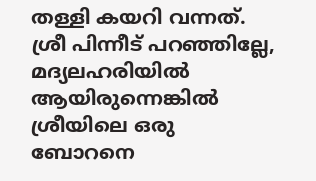തള്ളി കയറി വന്നത്.
ശ്രീ പിന്നീട് പറഞ്ഞില്ലേ, മദ്യലഹരിയിൽ ആയിരുന്നെങ്കിൽ ശ്രീയിലെ ഒരു ബോറനെ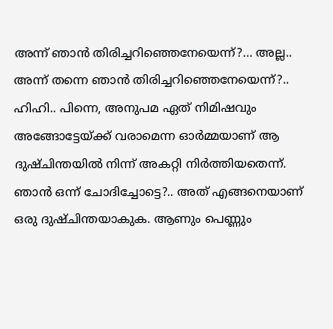അന്ന് ഞാൻ തിരിച്ചറിഞ്ഞെനേയെന്ന്?… അല്ല.. അന്ന് തന്നെ ഞാൻ തിരിച്ചറിഞ്ഞെനേയെന്ന്?.. ഹിഹി.. പിന്നെ, അനുപമ ഏത് നിമിഷവും അങ്ങോട്ടേയ്ക്ക് വരാമെന്ന ഓർമ്മയാണ് ആ ദുഷ്ചിന്തയിൽ നിന്ന് അകറ്റി നിർത്തിയതെന്ന്.
ഞാൻ ഒന്ന് ചോദിച്ചോട്ടെ?.. അത് എങ്ങനെയാണ് ഒരു ദുഷ്ചിന്തയാകുക. ആണും പെണ്ണും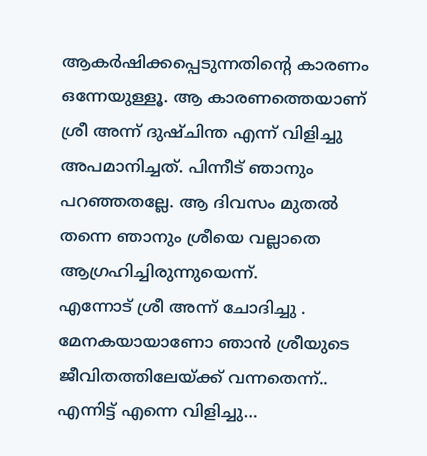ആകർഷിക്കപ്പെടുന്നതിന്റെ കാരണം ഒന്നേയുള്ളൂ. ആ കാരണത്തെയാണ് ശ്രീ അന്ന് ദുഷ്ചിന്ത എന്ന് വിളിച്ചു അപമാനിച്ചത്. പിന്നീട് ഞാനും പറഞ്ഞതല്ലേ. ആ ദിവസം മുതൽ തന്നെ ഞാനും ശ്രീയെ വല്ലാതെ ആഗ്രഹിച്ചിരുന്നുയെന്ന്.
എന്നോട് ശ്രീ അന്ന് ചോദിച്ചു . മേനകയായാണോ ഞാൻ ശ്രീയുടെ ജീവിതത്തിലേയ്ക്ക് വന്നതെന്ന്.. എന്നിട്ട് എന്നെ വിളിച്ചു…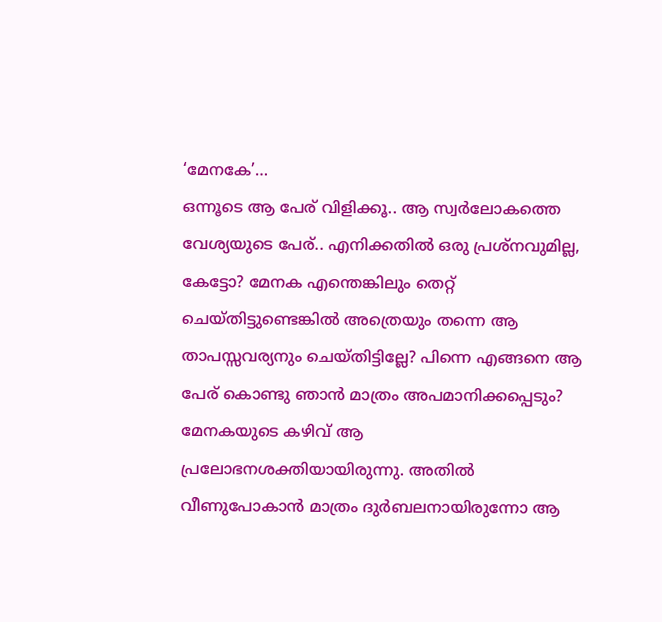‘മേനകേ’…
ഒന്നൂടെ ആ പേര് വിളിക്കൂ.. ആ സ്വർലോകത്തെ വേശ്യയുടെ പേര്.. എനിക്കതിൽ ഒരു പ്രശ്നവുമില്ല, കേട്ടോ? മേനക എന്തെങ്കിലും തെറ്റ് ചെയ്തിട്ടുണ്ടെങ്കിൽ അത്രെയും തന്നെ ആ താപസ്സവര്യനും ചെയ്തിട്ടില്ലേ? പിന്നെ എങ്ങനെ ആ പേര് കൊണ്ടു ഞാൻ മാത്രം അപമാനിക്കപ്പെടും?
മേനകയുടെ കഴിവ് ആ പ്രലോഭനശക്തിയായിരുന്നു. അതിൽ വീണുപോകാൻ മാത്രം ദുർബലനായിരുന്നോ ആ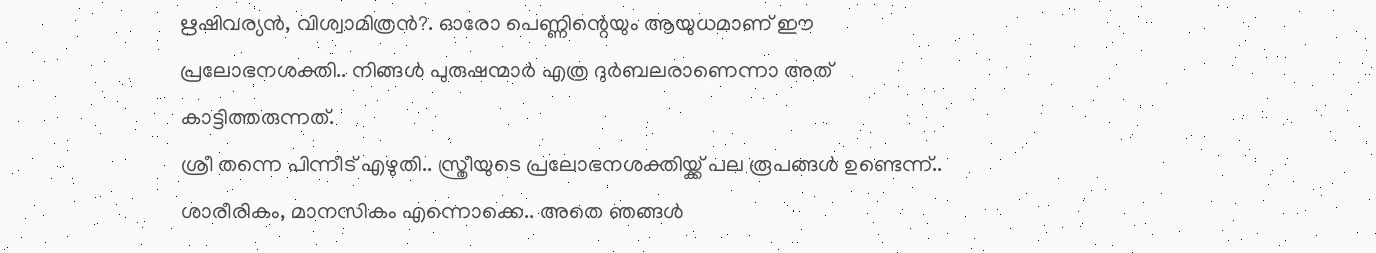ഋഷിവര്യൻ, വിശ്വാമിത്രൻ?. ഓരോ പെണ്ണിന്റെയും ആയുധമാണ് ഈ പ്രലോഭനശക്തി.. നിങ്ങൾ പുരുഷന്മാർ എത്ര ദുർബലരാണെന്നാ അത് കാട്ടിത്തരുന്നത്.
ശ്രീ തന്നെ പിന്നീട് എഴുതി.. സ്ത്രീയുടെ പ്രലോഭനശക്തിയ്ക്ക് പല രൂപങ്ങൾ ഉണ്ടെന്ന്.. ശാരീരികം, മാനസികം എന്നൊക്കെ.. അതെ ഞങ്ങൾ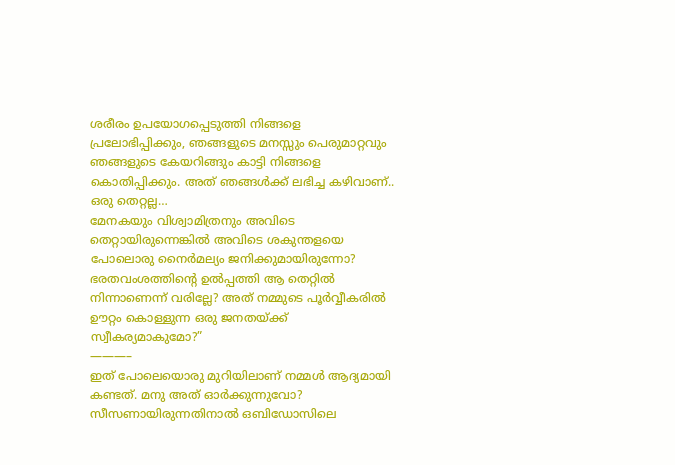ശരീരം ഉപയോഗപ്പെടുത്തി നിങ്ങളെ പ്രലോഭിപ്പിക്കും, ഞങ്ങളുടെ മനസ്സും പെരുമാറ്റവും ഞങ്ങളുടെ കേയറിങ്ങും കാട്ടി നിങ്ങളെ കൊതിപ്പിക്കും. അത് ഞങ്ങൾക്ക് ലഭിച്ച കഴിവാണ്.. ഒരു തെറ്റല്ല…
മേനകയും വിശ്വാമിത്രനും അവിടെ തെറ്റായിരുന്നെങ്കിൽ അവിടെ ശകുന്തളയെ പോലൊരു നൈർമല്യം ജനിക്കുമായിരുന്നോ? ഭരതവംശത്തിന്റെ ഉൽപ്പത്തി ആ തെറ്റിൽ നിന്നാണെന്ന് വരില്ലേ? അത് നമ്മുടെ പൂർവ്വീകരിൽ ഊറ്റം കൊള്ളുന്ന ഒരു ജനതയ്ക്ക് സ്വീകര്യമാകുമോ?”
———–
ഇത് പോലെയൊരു മുറിയിലാണ് നമ്മൾ ആദ്യമായി കണ്ടത്. മനു അത് ഓർക്കുന്നുവോ?
സീസണായിരുന്നതിനാൽ ഒബിഡോസിലെ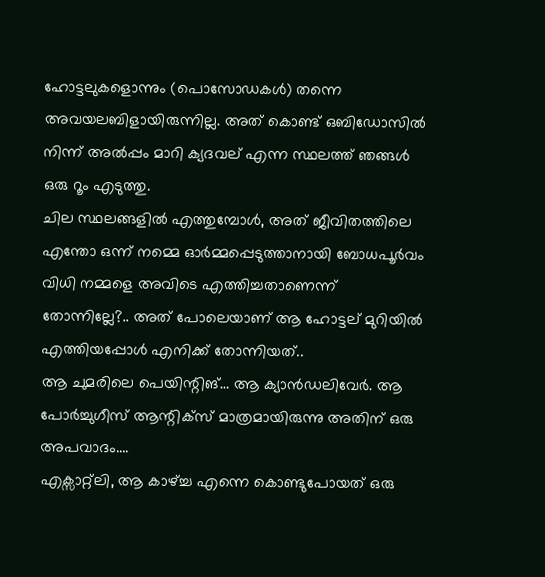ഹോട്ടലുകളൊന്നും (പൊസോഡകൾ) തന്നെ അവയലബിളായിരുന്നില്ല. അത് കൊണ്ട് ഒബിഡോസിൽ നിന്ന് അൽപ്പം മാറി ക്യദവല് എന്ന സ്ഥലത്ത് ഞങ്ങൾ ഒരു റൂം എടുത്തു.
ചില സ്ഥലങ്ങളിൽ എത്തുമ്പോൾ, അത് ജീവിതത്തിലെ എന്തോ ഒന്ന് നമ്മെ ഓർമ്മപ്പെടുത്താനായി ബോധപൂർവം വിധി നമ്മളെ അവിടെ എത്തിച്ചതാണെന്ന് തോന്നില്ലേ?.. അത് പോലെയാണ് ആ ഹോട്ടല് മുറിയിൽ എത്തിയപ്പോൾ എനിക്ക് തോന്നിയത്..
ആ ചുമരിലെ പെയിന്റിങ്… ആ ക്യാൻഡലിവേർ. ആ പോർച്ചുഗീസ് ആന്റിക്സ് മാത്രമായിരുന്നു അതിന് ഒരു അപവാദം….
എക്സാറ്റ്ലി, ആ കാഴ്ച്ച എന്നെ കൊണ്ടുപോയത് ഒരു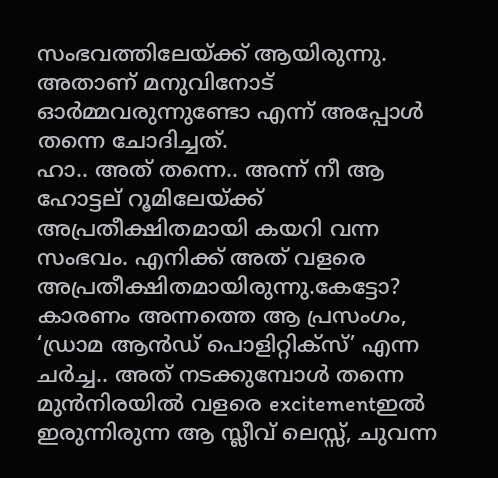സംഭവത്തിലേയ്ക്ക് ആയിരുന്നു. അതാണ് മനുവിനോട് ഓർമ്മവരുന്നുണ്ടോ എന്ന് അപ്പോൾ തന്നെ ചോദിച്ചത്.
ഹാ.. അത് തന്നെ.. അന്ന് നീ ആ ഹോട്ടല് റൂമിലേയ്ക്ക് അപ്രതീക്ഷിതമായി കയറി വന്ന സംഭവം. എനിക്ക് അത് വളരെ അപ്രതീക്ഷിതമായിരുന്നു.കേട്ടോ? കാരണം അന്നത്തെ ആ പ്രസംഗം, ‘ഡ്രാമ ആൻഡ് പൊളിറ്റിക്സ്’ എന്ന ചർച്ച.. അത് നടക്കുമ്പോൾ തന്നെ മുൻനിരയിൽ വളരെ excitementഇൽ ഇരുന്നിരുന്ന ആ സ്ലീവ് ലെസ്സ്, ചുവന്ന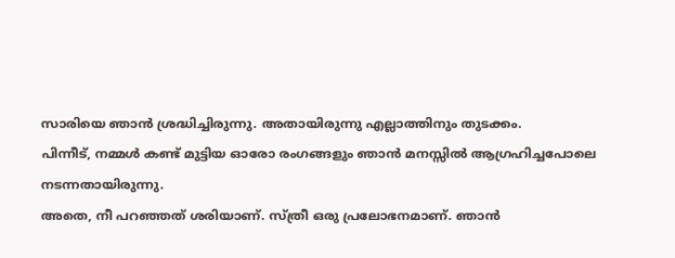സാരിയെ ഞാൻ ശ്രദ്ധിച്ചിരുന്നു. അതായിരുന്നു എല്ലാത്തിനും തുടക്കം.
പിന്നീട്, നമ്മൾ കണ്ട് മുട്ടിയ ഓരോ രംഗങ്ങളും ഞാൻ മനസ്സിൽ ആഗ്രഹിച്ചപോലെ നടന്നതായിരുന്നു.
അതെ, നീ പറഞ്ഞത് ശരിയാണ്. സ്ത്രീ ഒരു പ്രലോഭനമാണ്. ഞാൻ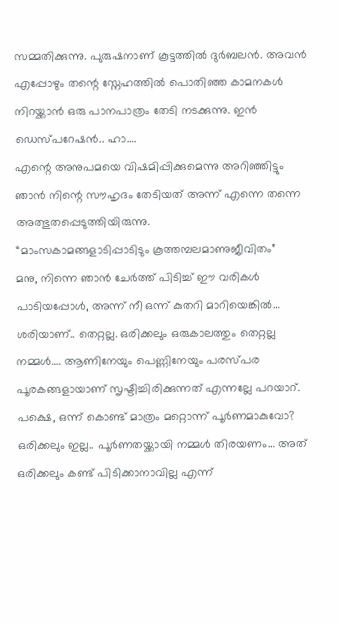സമ്മതിക്കുന്നു. പുരുഷനാണ് കൂട്ടത്തിൽ ദുർബലൻ. അവൻ എപ്പോഴും തന്റെ സ്നേഹത്തിൽ പൊതിഞ്ഞ കാമനകൾ നിറയ്ക്കാൻ ഒരു പാനപാത്രം തേടി നടക്കുന്നു. ഇൻ ഡെസ്പറേഷൻ.. ഹാ….
എന്റെ അനുപമയെ വിഷമിപ്പിക്കുമെന്നു അറിഞ്ഞിട്ടും ഞാൻ നിന്റെ സൗഹൃദം തേടിയത് അന്ന് എന്നെ തന്നെ അത്ഭുതപ്പെടുത്തിയിരുന്നു.
“മാംസകാമങ്ങളാടിപ്പാടിടും കൂത്തമ്പലമാണുജീവിതം”
മനു, നിന്നെ ഞാൻ ചേർത്ത് പിടിച്ച് ഈ വരികൾ പാടിയപ്പോൾ, അന്ന് നീ ഒന്ന് കുതറി മാറിയെങ്കിൽ…
ശരിയാണ്.. തെറ്റല്ല. ഒരിക്കലും ഒരുകാലത്തും തെറ്റല്ല നമ്മൾ…. ആണിനേയും പെണ്ണിനേയും പരസ്പര പൂരകങ്ങളായാണ് സൃഷ്ടിച്ചിരിക്കുന്നത് എന്നല്ലേ പറയാറ്. പക്ഷെ, ഒന്ന് കൊണ്ട് മാത്രം മറ്റൊന്ന് പൂർണമാകുവോ? ഒരിക്കലും ഇല്ല.. പൂർണതയ്ക്കായി നമ്മൾ തിരയണം… അത് ഒരിക്കലും കണ്ട് പിടിക്കാനാവില്ല എന്ന്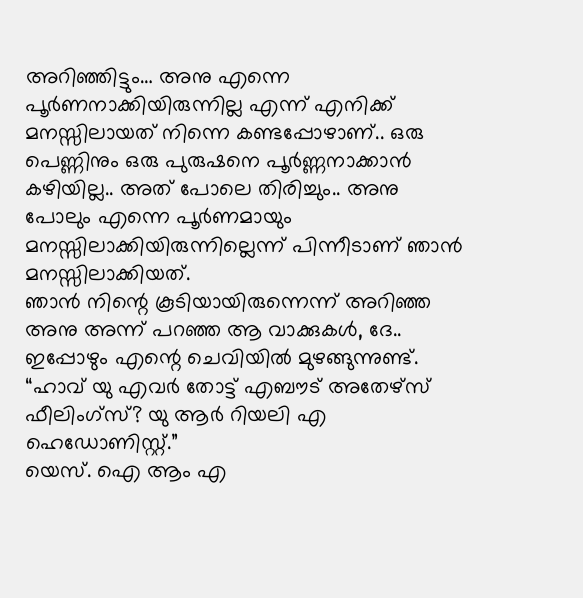അറിഞ്ഞിട്ടും… അനു എന്നെ പൂർണനാക്കിയിരുന്നില്ല എന്ന് എനിക്ക് മനസ്സിലായത് നിന്നെ കണ്ടപ്പോഴാണ്.. ഒരു പെണ്ണിനും ഒരു പുരുഷനെ പൂർണ്ണനാക്കാൻ കഴിയില്ല.. അത് പോലെ തിരിച്ചും.. അനു പോലും എന്നെ പൂർണമായും മനസ്സിലാക്കിയിരുന്നില്ലെന്ന് പിന്നീടാണ് ഞാൻ മനസ്സിലാക്കിയത്.
ഞാൻ നിന്റെ കൂടിയായിരുന്നെന്ന് അറിഞ്ഞ അനു അന്ന് പറഞ്ഞ ആ വാക്കുകൾ, ദേ.. ഇപ്പോഴും എന്റെ ചെവിയിൽ മുഴങ്ങുന്നുണ്ട്.
“ഹാവ് യു എവർ തോട്ട് എബൗട് അതേഴ്സ് ഫീലിംഗ്സ്? യു ആർ റിയലി എ ഹെഡോണിസ്റ്റ്.”
യെസ്. ഐ ആം എ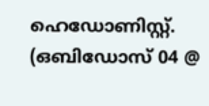ഹെഡോണിസ്റ്റ്.
(ഒബിഡോസ് 04 @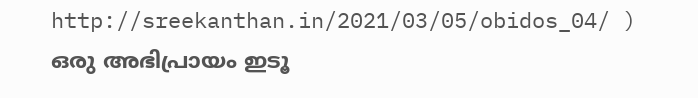http://sreekanthan.in/2021/03/05/obidos_04/ )
ഒരു അഭിപ്രായം ഇടൂ